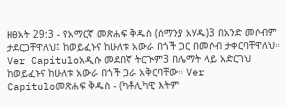ዘፀአት 29:3 - የአማርኛ መጽሐፍ ቅዱስ (ሰማንያ አሃዱ)3 በአንድ መሶብም ታደርጋቸዋለህ፤ ከወይፈኑና ከሁለቱ አውራ በጎች ጋር በመሶብ ታቀርባቸዋለህ። Ver Capítuloአዲሱ መደበኛ ትርጒም3 በሌማት ላይ አድርገህ ከወይፈኑና ከሁለቱ አውራ በጎች ጋራ አቅርባቸው። Ver Capítuloመጽሐፍ ቅዱስ - (ካቶሊካዊ እትም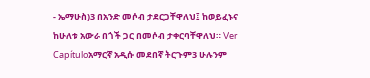- ኤማሁስ)3 በአንድ መሶብ ታደርጋቸዋለህ፤ ከወይፈኑና ከሁለቱ አውራ በጎች ጋር በመሶብ ታቀርባቸዋለህ። Ver Capítuloአማርኛ አዲሱ መደበኛ ትርጉም3 ሁሉንም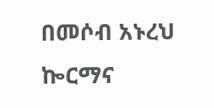በመሶብ አኑረህ ኰርማና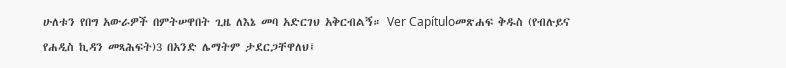ሁለቱን የበግ አውራዎች በምትሠዋበት ጊዜ ለእኔ መባ አድርገህ አቅርብልኝ። Ver Capítuloመጽሐፍ ቅዱስ (የብሉይና የሐዲስ ኪዳን መጻሕፍት)3 በአንድ ሌማትም ታደርጋቸዋለህ፤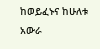ከወይፈኑና ከሁለቱ አውራ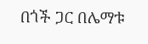በጎች ጋር በሌማቱ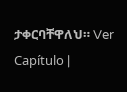ታቀርባቸዋለህ። Ver Capítulo |